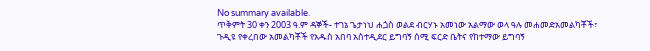No summary available.
ጥቅምት 30 ቀን 2003 ዓ.ም ዳኞች- ተገኔ ጌታነህ ሐጏስ ወልደ ብርሃኑ አመነው አልማው ወላ ዓሉ መሐመድአመልካቾች፣
ጉዲዩ የቀረበው አመልካቾች የአዱስ አበባ አስተዲደር ይግባኝ ሰሚ ፍርድ ቤትና የከተማው ይግባኝ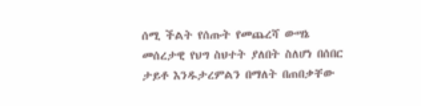ሰሚ ችልት የሰጡት የመጨረሻ ውሣኔ መሰረታዊ የህግ ስህተት ያለበት ስለሆነ በሰበር ታይቶ እንዱታረምልን በማለት በጠበቃቸው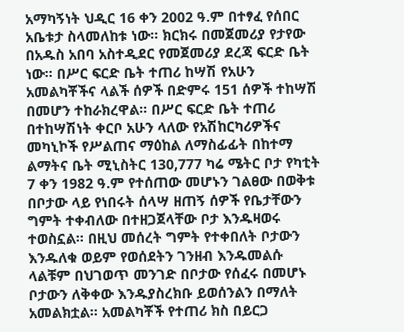አማካኝነት ህዲር 16 ቀን 2002 ዓ.ም በተፃፈ የሰበር አቤቱታ ስላመለከቱ ነው። ክርክሩ በመጀመሪያ የታየው በአዱስ አበባ አስተዲደር የመጀመሪያ ደረጃ ፍርድ ቤት ነው። በሥር ፍርድ ቤት ተጠሪ ከሣሽ የአሁን አመልካቾችና ላልች ሰዎች በድምሩ 151 ሰዎች ተከሣሽ በመሆን ተከራክረዋል። በሥር ፍርድ ቤት ተጠሪ በተከሣሽነት ቀርቦ አሁን ላለው የአሽከርካሪዎችና መካኒኮች የሥልጠና ማዕከል ለማስፊፊት በከተማ ልማትና ቤት ሚኒስትር 130,777 ካሬ ሜትር ቦታ የካቲት 7 ቀን 1982 ዓ.ም የተሰጠው መሆኑን ገልፀው በወቅቱ በቦታው ላይ የነበሩት ሰላሣ ዘጠኝ ሰዎች የቤታቸውን ግምት ተቀብለው በተዘጋጀላቸው ቦታ እንዱዛወሩ ተወስኗል። በዚህ መሰረት ግምት የተቀበለት ቦታውን እንዱለቁ ወይም የወሰደትን ገንዘብ እንዱመልሱ ላልቹም በህገወጥ መንገድ በቦታው የሰፈሩ በመሆኑ ቦታውን ለቅቀው እንዱያስረክቡ ይወሰንልን በማለት አመልክቷል። አመልካቾች የተጠሪ ክስ በይርጋ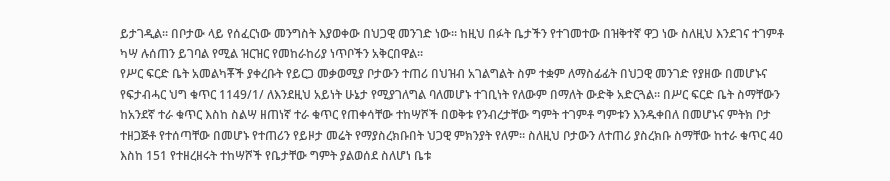ይታገዲል። በቦታው ላይ የሰፈርነው መንግስት እያወቀው በህጋዊ መንገድ ነው። ከዚህ በፉት ቤታችን የተገመተው በዝቅተኛ ዋጋ ነው ስለዚህ እንደገና ተገምቶ ካሣ ሉሰጠን ይገባል የሚል ዝርዝር የመከራከሪያ ነጥቦችን አቅርበዋል።
የሥር ፍርድ ቤት አመልካቾች ያቀረቡት የይርጋ መቃወሚያ ቦታውን ተጠሪ በህዝብ አገልግልት ስም ተቋም ለማስፊፊት በህጋዊ መንገድ የያዘው በመሆኑና የፍታብሓር ህግ ቁጥር 1149/1/ ለእንደዚህ አይነት ሁኔታ የሚያገለግል ባለመሆኑ ተገቢነት የለውም በማለት ውድቅ አድርጓል። በሥር ፍርድ ቤት ስማቸውን ከአንደኛ ተራ ቁጥር እስከ ስልሣ ዘጠነኛ ተራ ቁጥር የጠቀሳቸው ተከሣሾች በወቅቱ የንብረታቸው ግምት ተገምቶ ግምቱን እንዱቀበለ በመሆኑና ምትክ ቦታ ተዘጋጅቶ የተሰጣቸው በመሆኑ የተጠሪን የይዞታ መሬት የማያስረክቡበት ህጋዊ ምክንያት የለም። ስለዚህ ቦታውን ለተጠሪ ያስረክቡ ስማቸው ከተራ ቁጥር 40 እስከ 151 የተዘረዘሩት ተከሣሾች የቤታቸው ግምት ያልወሰደ ስለሆነ ቤቱ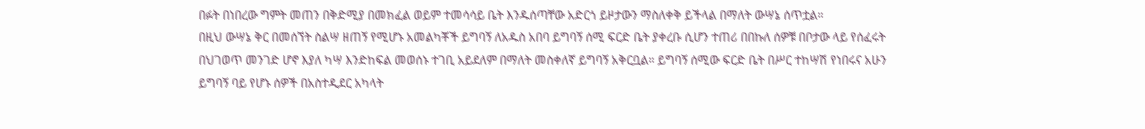በፉት በነበረው ግምት መጠን በቅድሚያ በመክፈል ወይም ተመሳሳይ ቤት እንዱሰጣቸው አድርጎ ይዞታውን ማስለቀቅ ይችላል በማለት ውሣኔ ሰጥቷል።
በዚህ ውሣኔ ቅር በመሰኘት ስልሣ ዘጠኝ የሚሆኑ አመልካቾች ይግባኝ ለአዱስ አበባ ይግባኝ ሰሚ ፍርድ ቤት ያቀረቡ ሲሆን ተጠሪ በበኩለ ሰዎቹ በቦታው ላይ የሰፈሩት በህገወጥ መንገድ ሆኖ እያለ ካሣ እንድከፍል መወሰኑ ተገቢ አይደለም በማለት መስቀለኛ ይግባኝ አቅርቧል። ይግባኝ ሰሚው ፍርድ ቤት በሥር ተከሣሽ የነበሩና አሁን ይግባኝ ባይ የሆኑ ሰዎች በአስተዲደር አካላት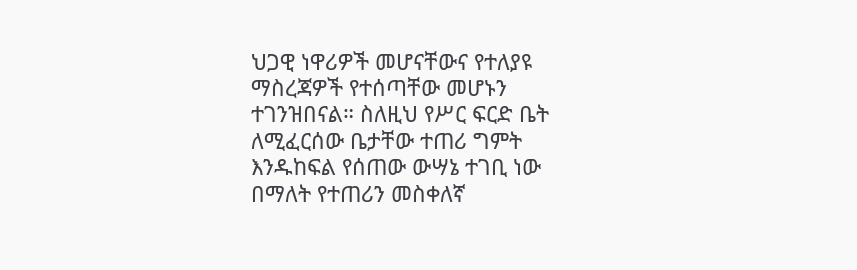ህጋዊ ነዋሪዎች መሆናቸውና የተለያዩ ማስረጃዎች የተሰጣቸው መሆኑን ተገንዝበናል። ስለዚህ የሥር ፍርድ ቤት ለሚፈርሰው ቤታቸው ተጠሪ ግምት እንዱከፍል የሰጠው ውሣኔ ተገቢ ነው በማለት የተጠሪን መስቀለኛ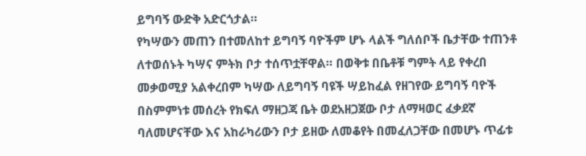ይግባኝ ውድቅ አድርጎታል።
የካሣውን መጠን በተመለከተ ይግባኝ ባዮችም ሆኑ ላልች ግለሰቦች ቤታቸው ተጠንቶ ለተወሰኑት ካሣና ምትክ ቦታ ተሰጥቷቸዋል። በወቅቱ በቤቶቹ ግምት ላይ የቀረበ መቃወሚያ አልቀረበም ካሣው ለይግባኝ ባዩች ሣይከፈል የዘገየው ይግባኝ ባዮች በስምምነቱ መሰረት የክፍለ ማዘጋጃ ቤት ወደአዘጋጀው ቦታ ለማዛወር ፈቃደኛ ባለመሆናቸው እና አከራካሪውን ቦታ ይዘው ለመቆየት በመፈለጋቸው በመሆኑ ጥፊቱ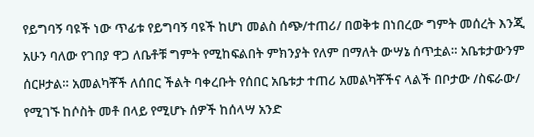የይግባኝ ባዩች ነው ጥፊቱ የይግባኝ ባዩች ከሆነ መልስ ሰጭ/ተጠሪ/ በወቅቱ በነበረው ግምት መሰረት እንጂ አሁን ባለው የገበያ ዋጋ ለቤቶቹ ግምት የሚከፍልበት ምክንያት የለም በማለት ውሣኔ ሰጥቷል። አቤቱታውንም ሰርዞታል። አመልካቾች ለሰበር ችልት ባቀረቡት የሰበር አቤቱታ ተጠሪ አመልካቾችና ላልች በቦታው /ስፍራው/ የሚገኙ ከሶስት መቶ በላይ የሚሆኑ ሰዎች ከሰላሣ አንድ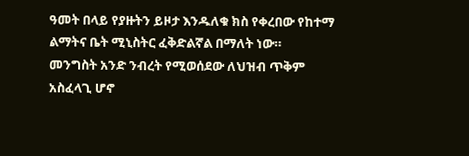ዓመት በላይ የያዙትን ይዞታ እንዱለቁ ክስ የቀረበው የከተማ ልማትና ቤት ሚኒስትር ፈቅድልኛል በማለት ነው።
መንግስት አንድ ንብረት የሚወሰደው ለህዝብ ጥቅም አስፈላጊ ሆኖ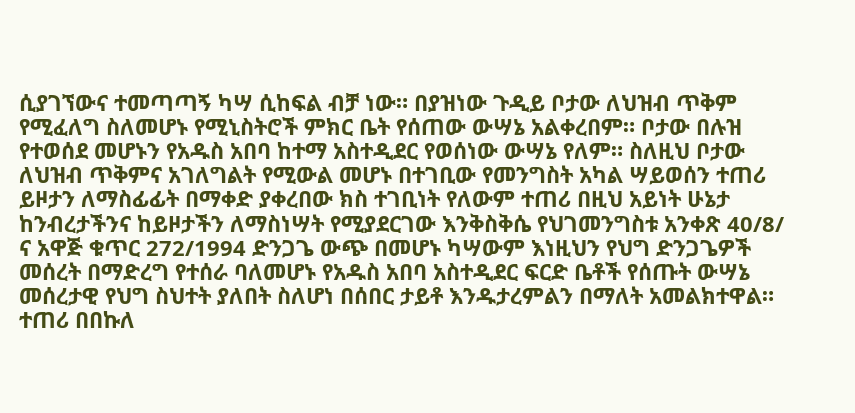ሲያገኘውና ተመጣጣኝ ካሣ ሲከፍል ብቻ ነው። በያዝነው ጉዲይ ቦታው ለህዝብ ጥቅም የሚፈለግ ስለመሆኑ የሚኒስትሮች ምክር ቤት የሰጠው ውሣኔ አልቀረበም። ቦታው በሉዝ የተወሰደ መሆኑን የአዱስ አበባ ከተማ አስተዲደር የወሰነው ውሣኔ የለም። ስለዚህ ቦታው ለህዝብ ጥቅምና አገለግልት የሚውል መሆኑ በተገቢው የመንግስት አካል ሣይወሰን ተጠሪ ይዞታን ለማስፊፊት በማቀድ ያቀረበው ክስ ተገቢነት የለውም ተጠሪ በዚህ አይነት ሁኔታ ከንብረታችንና ከይዞታችን ለማስነሣት የሚያደርገው እንቅስቅሴ የህገመንግስቱ አንቀጽ 40/8/ ና አዋጅ ቁጥር 272/1994 ድንጋጌ ውጭ በመሆኑ ካሣውም እነዚህን የህግ ድንጋጌዎች መሰረት በማድረግ የተሰራ ባለመሆኑ የአዱስ አበባ አስተዲደር ፍርድ ቤቶች የሰጡት ውሣኔ መሰረታዊ የህግ ስህተት ያለበት ስለሆነ በሰበር ታይቶ እንዱታረምልን በማለት አመልክተዋል። ተጠሪ በበኩለ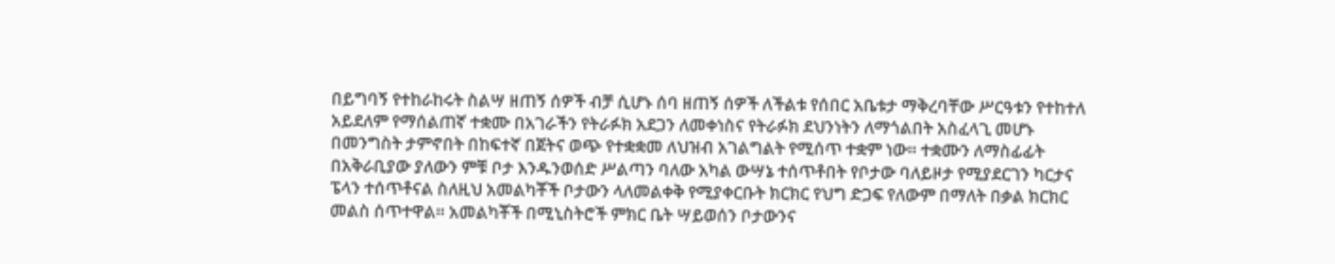በይግባኝ የተከራከሩት ስልሣ ዘጠኝ ሰዎች ብቻ ሲሆኑ ሰባ ዘጠኝ ሰዎች ለችልቱ የሰበር አቤቱታ ማቅረባቸው ሥርዓቱን የተከተለ አይደለም የማሰልጠኛ ተቋሙ በአገራችን የትራፉክ አደጋን ለመቀነስና የትራፉክ ደህንነትን ለማጎልበት አስፈላጊ መሆኑ በመንግስት ታምኖበት በከፍተኛ በጀትና ወጭ የተቋቋመ ለህዝብ አገልግልት የሚሰጥ ተቋም ነው። ተቋሙን ለማስፊፊት በአቅራቢያው ያለውን ምቹ ቦታ እንዱንወሰድ ሥልጣን ባለው አካል ውሣኔ ተሰጥቶበት የቦታው ባለይዞታ የሚያደርገን ካርታና ፔላን ተሰጥቶናል ስለዚህ አመልካቾች ቦታውን ላለመልቀቅ የሚያቀርቡት ክርክር የህግ ድጋፍ የለውም በማለት በቃል ክርክር መልስ ሰጥተዋል። አመልካቾች በሚኒስትሮች ምክር ቤት ሣይወሰን ቦታውንና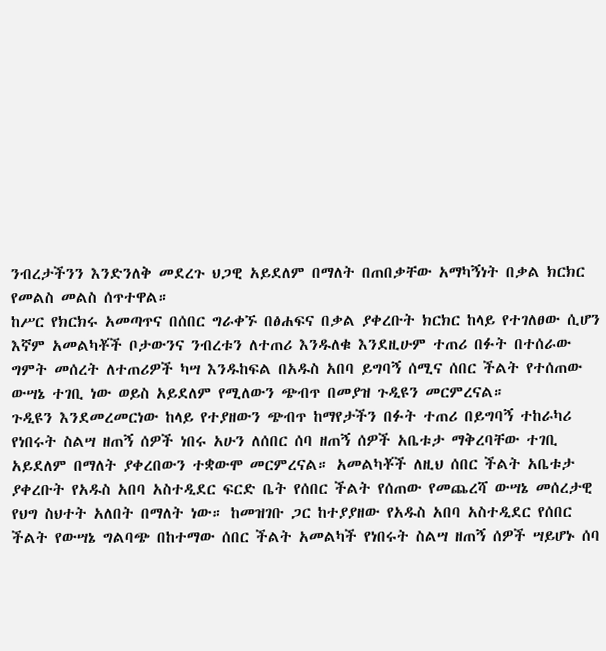ንብረታችንን እንድንለቅ መደረጉ ህጋዊ አይደለም በማለት በጠበቃቸው አማካኝነት በቃል ክርክር የመልስ መልስ ሰጥተዋል።
ከሥር የክርክሩ አመጣጥና በሰበር ግራቀኙ በፅሐፍና በቃል ያቀረቡት ክርክር ከላይ የተገለፀው ሲሆን እኛም አመልካቾች ቦታውንና ንብረቱን ለተጠሪ እንዱለቁ እንደዚሁም ተጠሪ በፉት በተሰራው ግምት መሰረት ለተጠሪዎች ካሣ እንዱከፍል በአዱስ አበባ ይግባኝ ሰሚና ሰበር ችልት የተሰጠው ውሣኔ ተገቢ ነው ወይስ አይደለም የሚለውን ጭብጥ በመያዝ ጉዲዩን መርምረናል።
ጉዲዩን እንደመረመርነው ከላይ የተያዘውን ጭብጥ ከማየታችን በፉት ተጠሪ በይግባኝ ተከራካሪ የነበሩት ስልሣ ዘጠኝ ሰዎች ነበሩ አሁን ለሰበር ሰባ ዘጠኝ ሰዎች አቤቱታ ማቅረባቸው ተገቢ አይደለም በማለት ያቀረበውን ተቋውሞ መርምረናል። አመልካቾች ለዚህ ሰበር ችልት አቤቱታ ያቀረቡት የአዱስ አበባ አስተዲደር ፍርድ ቤት የሰበር ችልት የሰጠው የመጨረሻ ውሣኔ መሰረታዊ የህግ ስህተት አለበት በማለት ነው። ከመዝገቡ ጋር ከተያያዘው የአዱስ አበባ አስተዲደር የሰበር ችልት የውሣኔ ግልባጭ በከተማው ሰበር ችልት አመልካች የነበሩት ስልሣ ዘጠኝ ሰዎች ሣይሆኑ ሰባ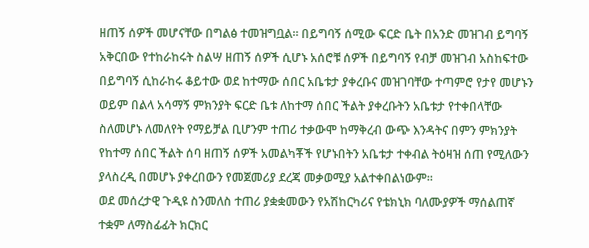ዘጠኝ ሰዎች መሆናቸው በግልፅ ተመዝግቧል። በይግባኝ ሰሚው ፍርድ ቤት በአንድ መዝገብ ይግባኝ አቅርበው የተከራከሩት ስልሣ ዘጠኝ ሰዎች ሲሆኑ አሰሮቹ ሰዎች በይግባኝ የብቻ መዝገብ አስከፍተው በይግባኝ ሲከራከሩ ቆይተው ወደ ከተማው ሰበር አቤቱታ ያቀረቡና መዝገባቸው ተጣምሮ የታየ መሆኑን ወይም በልላ አሳማኝ ምክንያት ፍርድ ቤቱ ለከተማ ሰበር ችልት ያቀረቡትን አቤቱታ የተቀበላቸው ስለመሆኑ ለመለየት የማይቻል ቢሆንም ተጠሪ ተቃውሞ ከማቅረብ ውጭ እንዳትና በምን ምክንያት የከተማ ሰበር ችልት ሰባ ዘጠኝ ሰዎች አመልካቾች የሆኑበትን አቤቱታ ተቀብል ትዕዛዝ ሰጠ የሚለውን ያላስረዲ በመሆኑ ያቀረበውን የመጀመሪያ ደረጃ መቃወሚያ አልተቀበልነውም።
ወደ መሰረታዊ ጉዲዩ ስንመለስ ተጠሪ ያቋቋመውን የአሽከርካሪና የቴክኒክ ባለሙያዎች ማሰልጠኛ ተቋም ለማስፊፊት ክርክር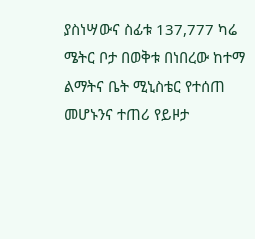ያስነሣውና ስፊቱ 137,777 ካሬ ሜትር ቦታ በወቅቱ በነበረው ከተማ ልማትና ቤት ሚኒስቴር የተሰጠ መሆኑንና ተጠሪ የይዞታ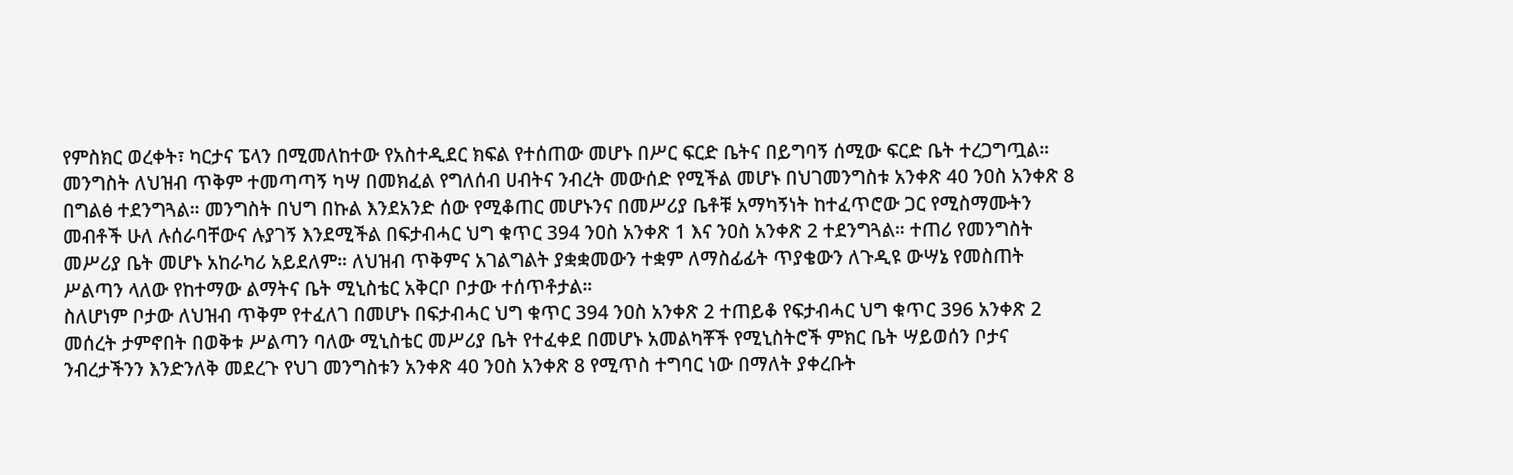የምስክር ወረቀት፣ ካርታና ፔላን በሚመለከተው የአስተዲደር ክፍል የተሰጠው መሆኑ በሥር ፍርድ ቤትና በይግባኝ ሰሚው ፍርድ ቤት ተረጋግጧል። መንግስት ለህዝብ ጥቅም ተመጣጣኝ ካሣ በመክፈል የግለሰብ ሀብትና ንብረት መውሰድ የሚችል መሆኑ በህገመንግስቱ አንቀጽ 40 ንዐስ አንቀጽ 8 በግልፅ ተደንግጓል። መንግስት በህግ በኩል እንደአንድ ሰው የሚቆጠር መሆኑንና በመሥሪያ ቤቶቹ አማካኝነት ከተፈጥሮው ጋር የሚስማሙትን መብቶች ሁለ ሉሰራባቸውና ሉያገኝ እንደሚችል በፍታብሓር ህግ ቁጥር 394 ንዐስ አንቀጽ 1 እና ንዐስ አንቀጽ 2 ተደንግጓል። ተጠሪ የመንግስት መሥሪያ ቤት መሆኑ አከራካሪ አይደለም። ለህዝብ ጥቅምና አገልግልት ያቋቋመውን ተቋም ለማስፊፊት ጥያቄውን ለጉዲዩ ውሣኔ የመስጠት ሥልጣን ላለው የከተማው ልማትና ቤት ሚኒስቴር አቅርቦ ቦታው ተሰጥቶታል።
ስለሆነም ቦታው ለህዝብ ጥቅም የተፈለገ በመሆኑ በፍታብሓር ህግ ቁጥር 394 ንዐስ አንቀጽ 2 ተጠይቆ የፍታብሓር ህግ ቁጥር 396 አንቀጽ 2 መሰረት ታምኖበት በወቅቱ ሥልጣን ባለው ሚኒስቴር መሥሪያ ቤት የተፈቀደ በመሆኑ አመልካቾች የሚኒስትሮች ምክር ቤት ሣይወሰን ቦታና ንብረታችንን እንድንለቅ መደረጉ የህገ መንግስቱን አንቀጽ 40 ንዐስ አንቀጽ 8 የሚጥስ ተግባር ነው በማለት ያቀረቡት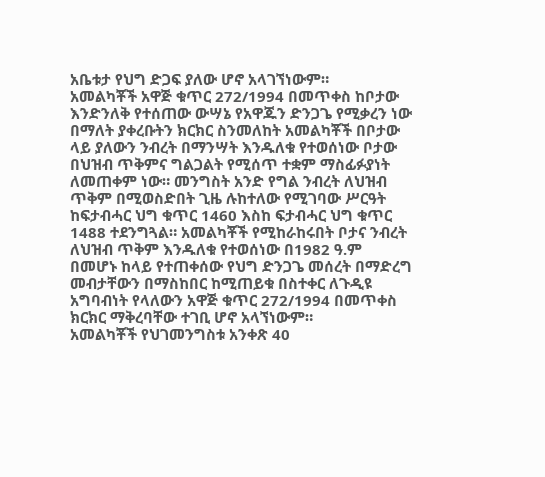አቤቱታ የህግ ድጋፍ ያለው ሆኖ አላገኘነውም።
አመልካቾች አዋጅ ቁጥር 272/1994 በመጥቀስ ከቦታው እንድንለቅ የተሰጠው ውሣኔ የአዋጁን ድንጋጌ የሚቃረን ነው በማለት ያቀረቡትን ክርክር ስንመለከት አመልካቾች በቦታው ላይ ያለውን ንብረት በማንሣት እንዱለቁ የተወሰነው ቦታው በህዝብ ጥቅምና ግልጋልት የሚሰጥ ተቋም ማስፊፉያነት ለመጠቀም ነው። መንግስት አንድ የግል ንብረት ለህዝብ ጥቅም በሚወስድበት ጊዜ ሉከተለው የሚገባው ሥርዓት ከፍታብሓር ህግ ቁጥር 1460 እስከ ፍታብሓር ህግ ቁጥር 1488 ተደንግጓል። አመልካቾች የሚከራከሩበት ቦታና ንብረት ለህዝብ ጥቅም እንዱለቁ የተወሰነው በ1982 ዓ.ም በመሆኑ ከላይ የተጠቀሰው የህግ ድንጋጌ መሰረት በማድረግ መብታቸውን በማስከበር ከሚጠይቁ በስተቀር ለጉዲዩ አግባብነት የላለውን አዋጅ ቁጥር 272/1994 በመጥቀስ ክርክር ማቅረባቸው ተገቢ ሆኖ አላኘነውም።
አመልካቾች የህገመንግስቱ አንቀጽ 40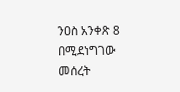ንዐስ አንቀጽ 8 በሚደነግገው መሰረት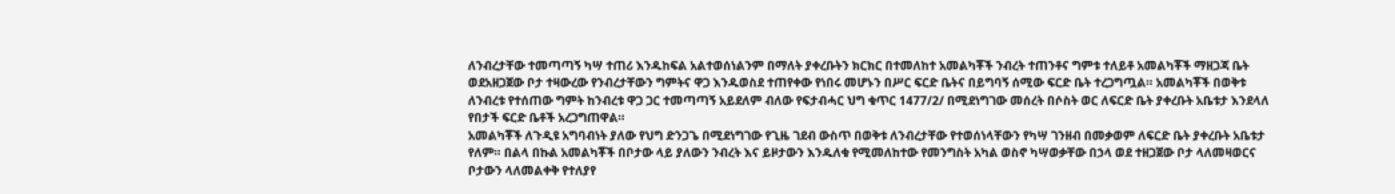ለንብረታቸው ተመጣጣኝ ካሣ ተጠሪ እንዱከፍል አልተወሰነልንም በማለት ያቀረቡትን ክርክር በተመለከተ አመልካቾች ንብረት ተጠንቶና ግምቱ ተለይቶ አመልካቾች ማዘጋጃ ቤት ወደአዘጋጀው ቦታ ተዛውረው የንብረታቸውን ግምትና ዋጋ እንዱወስደ ተጠየቀው የነበሩ መሆኑን በሥር ፍርድ ቤትና በይግባኝ ሰሚው ፍርድ ቤት ተረጋግጧል። አመልካቾች በወቅቱ ለንብረቱ የተሰጠው ግምት ከንብረቱ ዋጋ ጋር ተመጣጣኝ አይደለም ብለው የፍታብሓር ህግ ቁጥር 1477/2/ በሚደነግገው መሰረት በሶስት ወር ለፍርድ ቤት ያቀረቡት አቤቱታ እንደላለ የበታች ፍርድ ቤቶች አረጋግጠዋል።
አመልካቾች ለጉዲዩ አግባብነት ያለው የህግ ድንጋጌ በሚደነግገው የጊዜ ገደብ ውስጥ በወቅቱ ለንብረታቸው የተወሰነላቸውን የካሣ ገንዘብ በመቃወም ለፍርድ ቤት ያቀረቡት አቤቱታ የለም። በልላ በኩል አመልካቾች በቦታው ላይ ያለውን ንብረት እና ይዞታውን እንዱለቁ የሚመለከተው የመንግስት አካል ወስኖ ካሣወቃቸው በኃላ ወደ ተዘጋጀው ቦታ ላለመዛወርና ቦታውን ላለመልቀቅ የተለያየ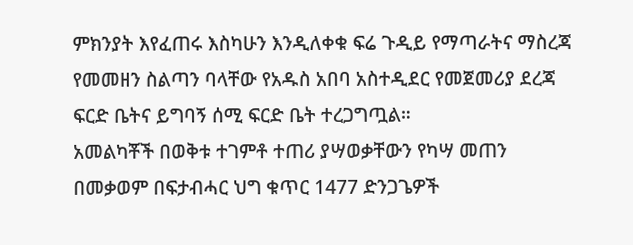ምክንያት እየፈጠሩ እስካሁን እንዲለቀቁ ፍሬ ጉዲይ የማጣራትና ማስረጃ የመመዘን ስልጣን ባላቸው የአዱስ አበባ አስተዲደር የመጀመሪያ ደረጃ ፍርድ ቤትና ይግባኝ ሰሚ ፍርድ ቤት ተረጋግጧል።
አመልካቾች በወቅቱ ተገምቶ ተጠሪ ያሣወቃቸውን የካሣ መጠን በመቃወም በፍታብሓር ህግ ቁጥር 1477 ድንጋጌዎች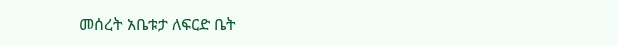መሰረት አቤቱታ ለፍርድ ቤት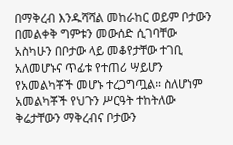በማቅረብ እንዱሻሻል መከራከር ወይም ቦታውን በመልቀቅ ግምቱን መውሰድ ሲገባቸው አስካሁን በቦታው ላይ መቆየታቸው ተገቢ አለመሆኑና ጥፊቱ የተጠሪ ሣይሆን የአመልካቾች መሆኑ ተረጋግጧል። ስለሆነም አመልካቾች የህጉን ሥርዓት ተከትለው ቅሬታቸውን ማቅረብና ቦታውን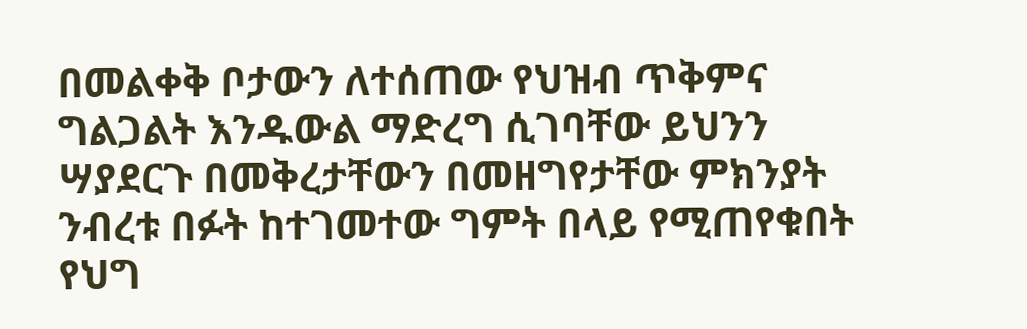በመልቀቅ ቦታውን ለተሰጠው የህዝብ ጥቅምና ግልጋልት እንዱውል ማድረግ ሲገባቸው ይህንን ሣያደርጉ በመቅረታቸውን በመዘግየታቸው ምክንያት ንብረቱ በፉት ከተገመተው ግምት በላይ የሚጠየቁበት የህግ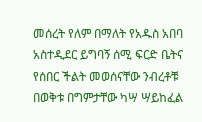መሰረት የለም በማለት የአዱስ አበባ አስተዲደር ይግባኝ ሰሚ ፍርድ ቤትና የሰበር ችልት መወሰናቸው ንብረቶቹ በወቅቱ በግምታቸው ካሣ ሣይከፈል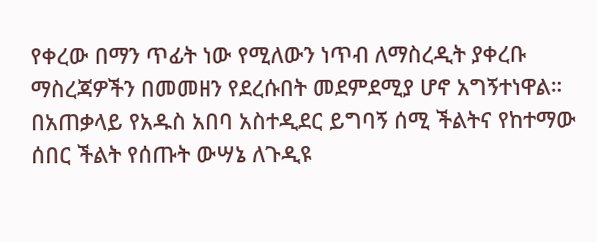የቀረው በማን ጥፊት ነው የሚለውን ነጥብ ለማስረዲት ያቀረቡ ማስረጃዎችን በመመዘን የደረሱበት መደምደሚያ ሆኖ አግኝተነዋል።
በአጠቃላይ የአዱስ አበባ አስተዲደር ይግባኝ ሰሚ ችልትና የከተማው ሰበር ችልት የሰጡት ውሣኔ ለጉዲዩ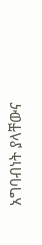አግባብነት ያላቸውና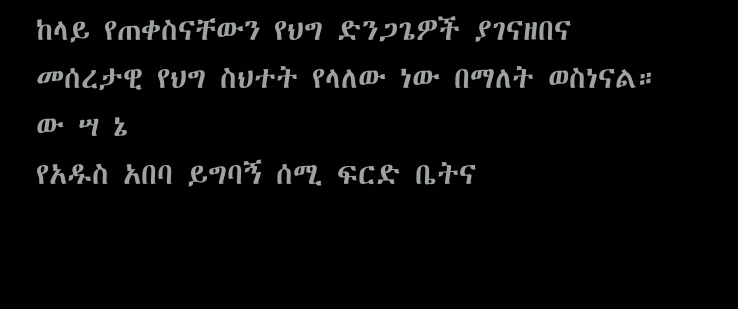ከላይ የጠቀስናቸውን የህግ ድንጋጌዎች ያገናዘበና መሰረታዊ የህግ ስህተት የላለው ነው በማለት ወስነናል።
ው ሣ ኔ
የአዱስ አበባ ይግባኝ ሰሚ ፍርድ ቤትና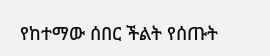የከተማው ሰበር ችልት የሰጡት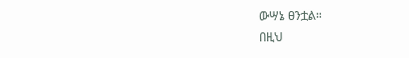ውሣኔ ፀንቷል።
በዚህ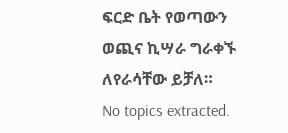ፍርድ ቤት የወጣውን ወጪና ኪሣራ ግራቀኙ ለየራሳቸው ይቻለ።
No topics extracted.